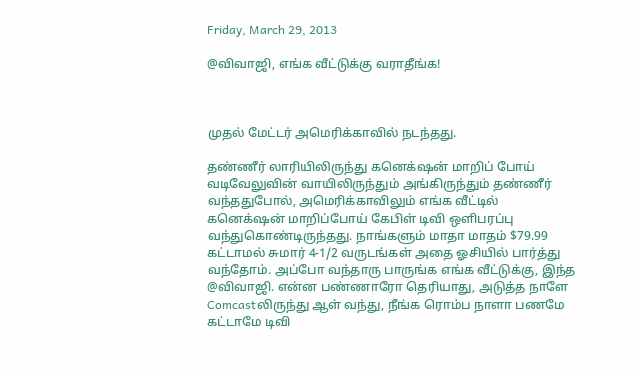Friday, March 29, 2013

@விவாஜி, எங்க வீட்டுக்கு வராதீங்க!



முதல் மேட்டர் அமெரிக்காவில் நடந்தது.

தண்ணீர் லாரியிலிருந்து கனெக்‌ஷன் மாறிப் போய் வடிவேலுவின் வாயிலிருந்தும் அங்கிருந்தும் தண்ணீர் வந்ததுபோல், அமெரிக்காவிலும் எங்க வீட்டில் கனெக்‌ஷன் மாறிப்போய் கேபிள் டிவி ஒளிபரப்பு வந்துகொண்டிருந்தது. நாங்களும் மாதா மாதம் $79.99 கட்டாமல் சுமார் 4-1/2 வருடங்கள் அதை ஓசியில் பார்த்து வந்தோம். அப்போ வந்தாரு பாருங்க எங்க வீட்டுக்கு, இந்த @விவாஜி. என்ன பண்ணாரோ தெரியாது, அடுத்த நாளே Comcastலிருந்து ஆள் வந்து, நீங்க ரொம்ப நாளா பணமே கட்டாமே டிவி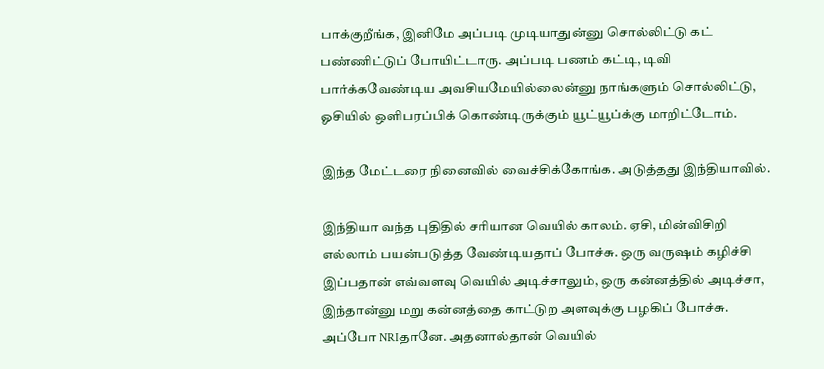பாக்குறீங்க, இனிமே அப்படி முடியாதுன்னு சொல்லிட்டு கட் பண்ணிட்டுப் போயிட்டாரு. அப்படி பணம் கட்டி, டிவி பார்க்கவேண்டிய அவசியமேயில்லைன்னு நாங்களும் சொல்லிட்டு, ஓசியில் ஒளிபரப்பிக் கொண்டிருக்கும் யூட்யூப்க்கு மாறிட்டோம்.

இந்த மேட்டரை நினைவில் வைச்சிக்கோங்க. அடுத்தது இந்தியாவில்.

இந்தியா வந்த புதிதில் சரியான வெயில் காலம். ஏசி, மின்விசிறி எல்லாம் பயன்படுத்த வேண்டியதாப் போச்சு. ஒரு வருஷம் கழிச்சி இப்பதான் எவ்வளவு வெயில் அடிச்சாலும், ஒரு கன்னத்தில் அடிச்சா, இந்தான்னு மறு கன்னத்தை காட்டுற அளவுக்கு பழகிப் போச்சு. அப்போ NRIதானே. அதனால்தான் வெயில்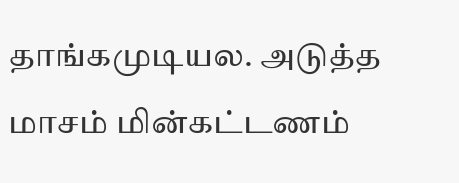தாங்கமுடியல. அடுத்த மாசம் மின்கட்டணம்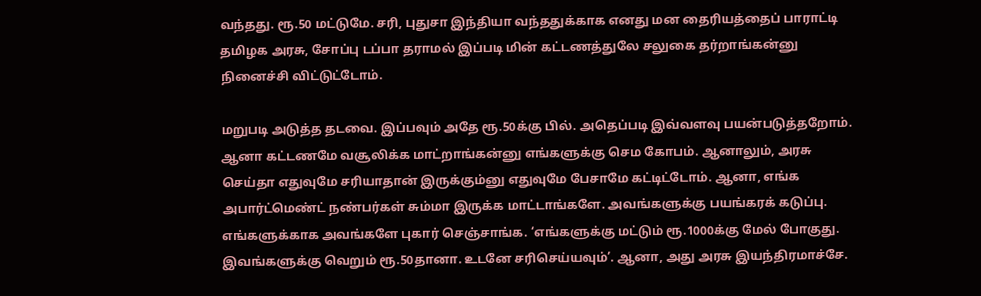வந்தது. ரூ.50 மட்டுமே. சரி, புதுசா இந்தியா வந்ததுக்காக எனது மன தைரியத்தைப் பாராட்டி தமிழக அரசு, சோப்பு டப்பா தராமல் இப்படி மின் கட்டணத்துலே சலுகை தர்றாங்கன்னு நினைச்சி விட்டுட்டோம்.

மறுபடி அடுத்த தடவை. இப்பவும் அதே ரூ.50க்கு பில். அதெப்படி இவ்வளவு பயன்படுத்தறோம். ஆனா கட்டணமே வசூலிக்க மாட்றாங்கன்னு எங்களுக்கு செம கோபம். ஆனாலும், அரசு செய்தா எதுவுமே சரியாதான் இருக்கும்னு எதுவுமே பேசாமே கட்டிட்டோம். ஆனா, எங்க அபார்ட்மெண்ட் நண்பர்கள் சும்மா இருக்க மாட்டாங்களே. அவங்களுக்கு பயங்கரக் கடுப்பு. எங்களுக்காக அவங்களே புகார் செஞ்சாங்க. ‘எங்களுக்கு மட்டும் ரூ.1000க்கு மேல் போகுது. இவங்களுக்கு வெறும் ரூ.50தானா. உடனே சரிசெய்யவும்’. ஆனா, அது அரசு இயந்திரமாச்சே.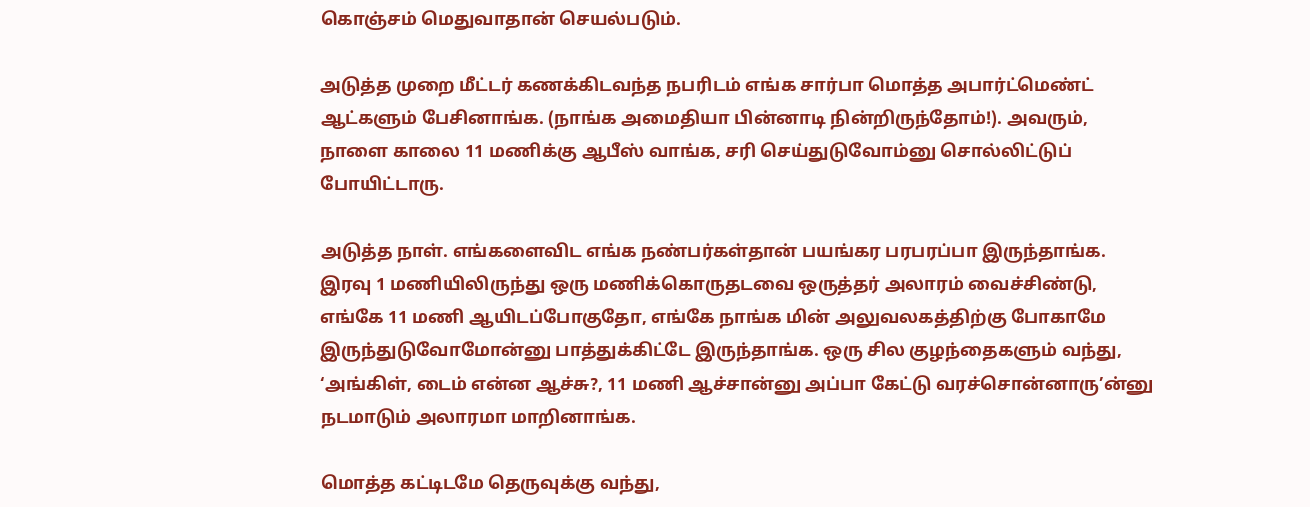கொஞ்சம் மெதுவாதான் செயல்படும்.

அடுத்த முறை மீட்டர் கணக்கிடவந்த நபரிடம் எங்க சார்பா மொத்த அபார்ட்மெண்ட் ஆட்களும் பேசினாங்க. (நாங்க அமைதியா பின்னாடி நின்றிருந்தோம்!). அவரும், நாளை காலை 11 மணிக்கு ஆபீஸ் வாங்க, சரி செய்துடுவோம்னு சொல்லிட்டுப் போயிட்டாரு.

அடுத்த நாள். எங்களைவிட எங்க நண்பர்கள்தான் பயங்கர பரபரப்பா இருந்தாங்க. இரவு 1 மணியிலிருந்து ஒரு மணிக்கொருதடவை ஒருத்தர் அலாரம் வைச்சிண்டு, எங்கே 11 மணி ஆயிடப்போகுதோ, எங்கே நாங்க மின் அலுவலகத்திற்கு போகாமே இருந்துடுவோமோன்னு பாத்துக்கிட்டே இருந்தாங்க. ஒரு சில குழந்தைகளும் வந்து, ‘அங்கிள், டைம் என்ன ஆச்சு?, 11 மணி ஆச்சான்னு அப்பா கேட்டு வரச்சொன்னாரு’ன்னு நடமாடும் அலாரமா மாறினாங்க.

மொத்த கட்டிடமே தெருவுக்கு வந்து,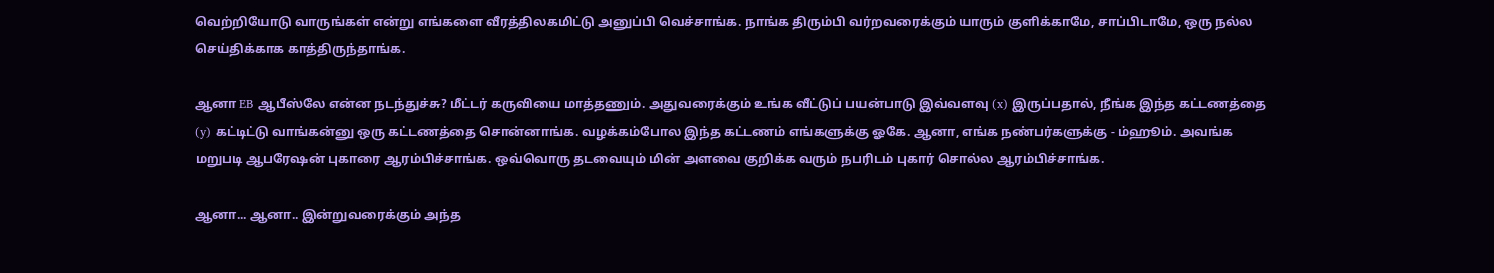வெற்றியோடு வாருங்கள் என்று எங்களை வீரத்திலகமிட்டு அனுப்பி வெச்சாங்க. நாங்க திரும்பி வர்றவரைக்கும் யாரும் குளிக்காமே, சாப்பிடாமே, ஒரு நல்ல செய்திக்காக காத்திருந்தாங்க.

ஆனா EB ஆபீஸ்லே என்ன நடந்துச்சு? மீட்டர் கருவியை மாத்தணும். அதுவரைக்கும் உங்க வீட்டுப் பயன்பாடு இவ்வளவு (x) இருப்பதால், நீங்க இந்த கட்டணத்தை (y) கட்டிட்டு வாங்கன்னு ஒரு கட்டணத்தை சொன்னாங்க. வழக்கம்போல இந்த கட்டணம் எங்களுக்கு ஓகே. ஆனா, எங்க நண்பர்களுக்கு - ம்ஹூம். அவங்க மறுபடி ஆபரேஷன் புகாரை ஆரம்பிச்சாங்க. ஒவ்வொரு தடவையும் மின் அளவை குறிக்க வரும் நபரிடம் புகார் சொல்ல ஆரம்பிச்சாங்க.

ஆனா... ஆனா.. இன்றுவரைக்கும் அந்த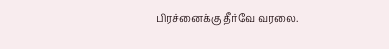பிரச்னைக்கு தீர்வே வரலை.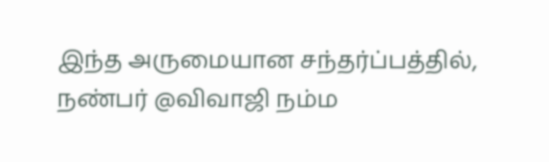இந்த அருமையான சந்தர்ப்பத்தில், நண்பர் @விவாஜி நம்ம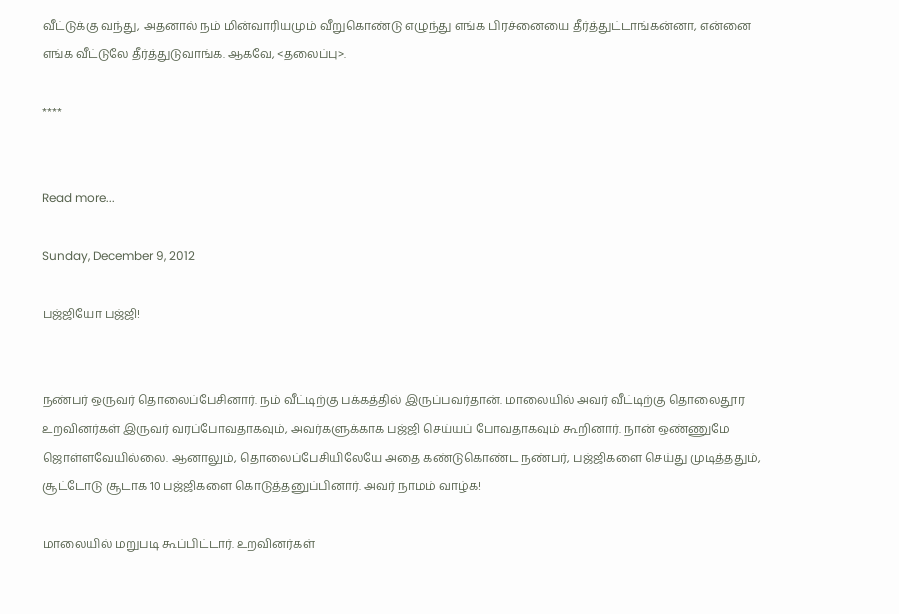வீட்டுக்கு வந்து, அதனால் நம் மின்வாரியமும் வீறுகொண்டு எழுந்து எங்க பிரச்னையை தீர்த்துட்டாங்கன்னா, என்னை எங்க வீட்டுலே தீர்த்துடுவாங்க. ஆகவே, <தலைப்பு>.

****


Read more...

Sunday, December 9, 2012

பஜ்ஜியோ பஜ்ஜி!


நண்பர் ஒருவர் தொலைப்பேசினார். நம் வீட்டிற்கு பக்கத்தில் இருப்பவர்தான். மாலையில் அவர் வீட்டிற்கு தொலைதூர உறவினர்கள் இருவர் வரப்போவதாகவும், அவர்களுக்காக பஜ்ஜி செய்யப் போவதாகவும் கூறினார். நான் ஒண்ணுமே ஜொள்ளவேயில்லை. ஆனாலும், தொலைப்பேசியிலேயே அதை கண்டுகொண்ட நண்பர், பஜ்ஜிகளை செய்து முடித்ததும், சூட்டோடு சூடாக 10 பஜ்ஜிகளை கொடுத்தனுப்பினார். அவர் நாமம் வாழ்க!

மாலையில் மறுபடி கூப்பிட்டார். உறவினர்கள்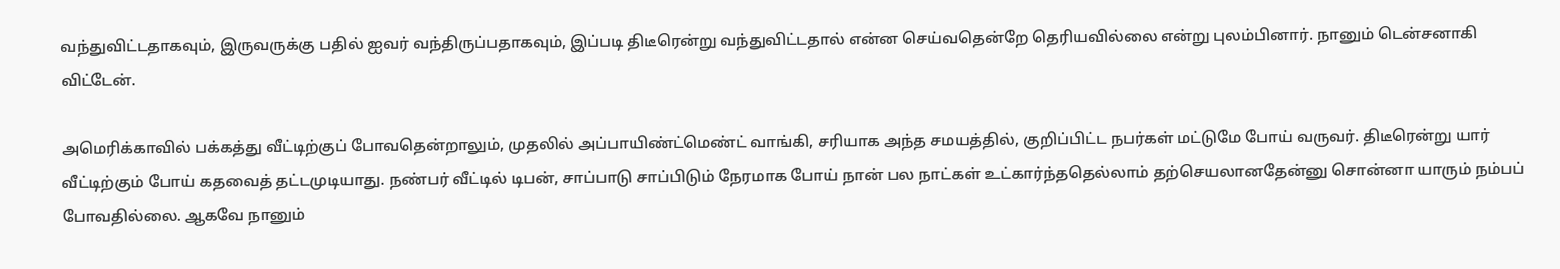வந்துவிட்டதாகவும், இருவருக்கு பதில் ஐவர் வந்திருப்பதாகவும், இப்படி திடீரென்று வந்துவிட்டதால் என்ன செய்வதென்றே தெரியவில்லை என்று புலம்பினார். நானும் டென்சனாகி விட்டேன்.

அமெரிக்காவில் பக்கத்து வீட்டிற்குப் போவதென்றாலும், முதலில் அப்பாயிண்ட்மெண்ட் வாங்கி, சரியாக அந்த சமயத்தில், குறிப்பிட்ட நபர்கள் மட்டுமே போய் வருவர். திடீரென்று யார் வீட்டிற்கும் போய் கதவைத் தட்டமுடியாது. நண்பர் வீட்டில் டிபன், சாப்பாடு சாப்பிடும் நேரமாக போய் நான் பல நாட்கள் உட்கார்ந்ததெல்லாம் தற்செயலானதேன்னு சொன்னா யாரும் நம்பப் போவதில்லை. ஆகவே நானும்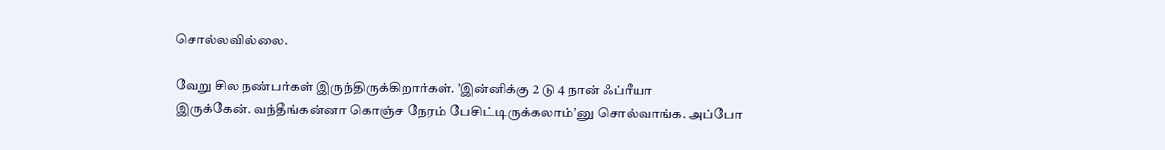சொல்லவில்லை.

வேறு சில நண்பர்கள் இருந்திருக்கிறார்கள். ’இன்னிக்கு 2 டு 4 நான் ஃப்ரீயா
இருக்கேன். வந்தீங்கன்னா கொஞ்ச நேரம் பேசிட்டிருக்கலாம்’னு சொல்வாங்க. அப்போ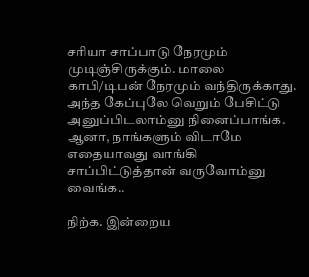சரியா சாப்பாடு நேரமும் முடிஞ்சிருக்கும். மாலை காபி/டிபன் நேரமும் வந்திருக்காது. அந்த கேப்புலே வெறும் பேசிட்டு அனுப்பிடலாம்னு நினைப்பாங்க. ஆனா, நாங்களும் விடாமே எதையாவது வாங்கி சாப்பிட்டுத்தான் வருவோம்னு வைங்க..

நிற்க. இன்றைய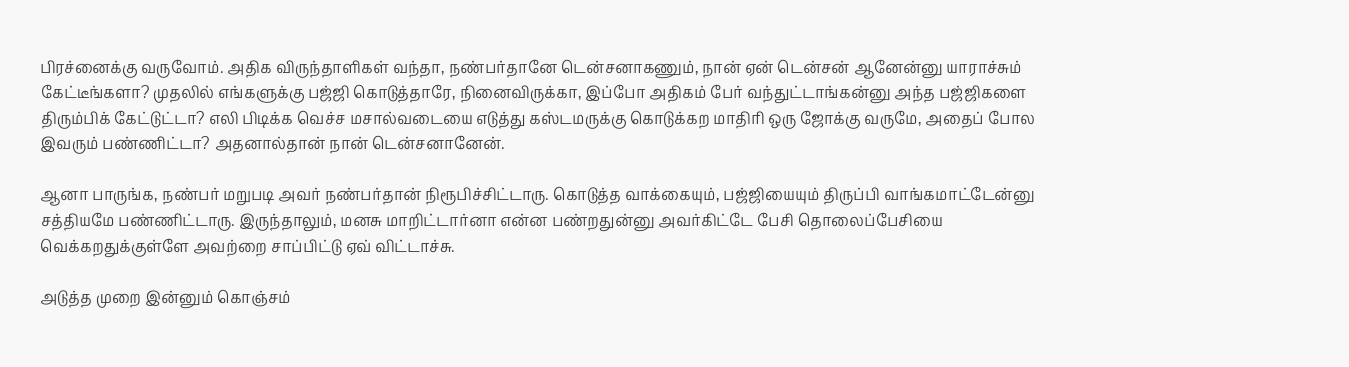பிரச்னைக்கு வருவோம். அதிக விருந்தாளிகள் வந்தா, நண்பர்தானே டென்சனாகணும், நான் ஏன் டென்சன் ஆனேன்னு யாராச்சும் கேட்டீங்களா? முதலில் எங்களுக்கு பஜ்ஜி கொடுத்தாரே, நினைவிருக்கா, இப்போ அதிகம் பேர் வந்துட்டாங்கன்னு அந்த பஜ்ஜிகளை திரும்பிக் கேட்டுட்டா? எலி பிடிக்க வெச்ச மசால்வடையை எடுத்து கஸ்டமருக்கு கொடுக்கற மாதிரி ஒரு ஜோக்கு வருமே, அதைப் போல இவரும் பண்ணிட்டா? அதனால்தான் நான் டென்சனானேன்.

ஆனா பாருங்க, நண்பர் மறுபடி அவர் நண்பர்தான் நிரூபிச்சிட்டாரு. கொடுத்த வாக்கையும், பஜ்ஜியையும் திருப்பி வாங்கமாட்டேன்னு சத்தியமே பண்ணிட்டாரு. இருந்தாலும், மனசு மாறிட்டார்னா என்ன பண்றதுன்னு அவர்கிட்டே பேசி தொலைப்பேசியை வெக்கறதுக்குள்ளே அவற்றை சாப்பிட்டு ஏவ் விட்டாச்சு.

அடுத்த முறை இன்னும் கொஞ்சம்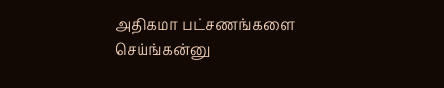அதிகமா பட்சணங்களை செய்ங்கன்னு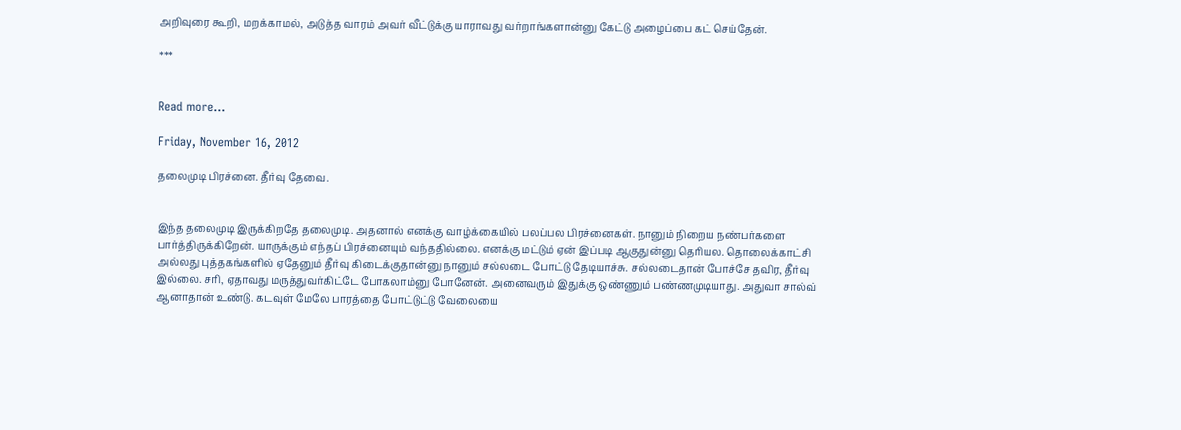அறிவுரை கூறி, மறக்காமல், அடுத்த வாரம் அவர் வீட்டுக்கு யாராவது வர்றாங்களான்னு கேட்டு அழைப்பை கட் செய்தேன்.

***


Read more...

Friday, November 16, 2012

தலைமுடி பிரச்னை. தீர்வு தேவை.


இந்த தலைமுடி இருக்கிறதே தலைமுடி. அதனால் எனக்கு வாழ்க்கையில் பலப்பல பிரச்னைகள். நானும் நிறைய நண்பர்களை பார்த்திருக்கிறேன். யாருக்கும் எந்தப் பிரச்னையும் வந்ததில்லை. எனக்கு மட்டும் ஏன் இப்படி ஆகுதுன்னு தெரியல. தொலைக்காட்சி அல்லது புத்தகங்களில் ஏதேனும் தீர்வு கிடைக்குதான்னு நானும் சல்லடை போட்டு தேடியாச்சு. சல்லடைதான் போச்சே தவிர, தீர்வு இல்லை. சரி, ஏதாவது மருத்துவர்கிட்டே போகலாம்னு போனேன். அனைவரும் இதுக்கு ஒண்ணும் பண்ணமுடியாது. அதுவா சால்வ் ஆனாதான் உண்டு. கடவுள் மேலே பாரத்தை போட்டுட்டு வேலையை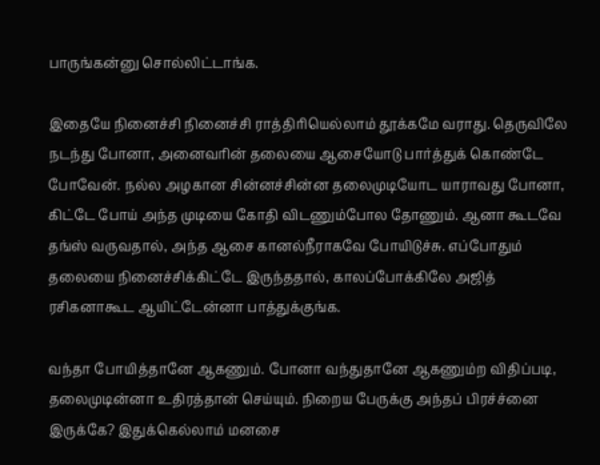பாருங்கன்னு சொல்லிட்டாங்க.

இதையே நினைச்சி நினைச்சி ராத்திரியெல்லாம் தூக்கமே வராது. தெருவிலே நடந்து போனா, அனைவரின் தலையை ஆசையோடு பார்த்துக் கொண்டே போவேன். நல்ல அழகான சின்னச்சின்ன தலைமுடியோட யாராவது போனா, கிட்டே போய் அந்த முடியை கோதி விடணும்போல தோணும். ஆனா கூடவே தங்ஸ் வருவதால், அந்த ஆசை கானல்நீராகவே போயிடுச்சு. எப்போதும் தலையை நினைச்சிக்கிட்டே இருந்ததால், காலப்போக்கிலே அஜித் ரசிகனாகூட ஆயிட்டேன்னா பாத்துக்குங்க.

வந்தா போயித்தானே ஆகணும். போனா வந்துதானே ஆகணும்ற விதிப்படி, தலைமுடின்னா உதிரத்தான் செய்யும். நிறைய பேருக்கு அந்தப் பிரச்ச்னை இருக்கே? இதுக்கெல்லாம் மனசை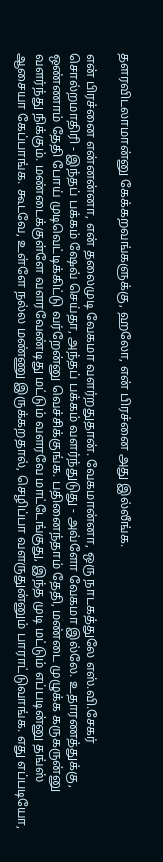தளரவிடலாமான்னு கேக்கறவங்களுக்கு, ஹலோ, என் பிரச்னை அது இல்லீங்க.

என் பிரச்னை என்னன்னா, என் தலைமுடி வேகமா வளர்றதுதான். வேகமான்னா, ஒரு நாடகத்துலே எஸ்.வி.சேகர் சொல்றமாதிரி - இந்தப் பக்கம் ஷேவ் செய்தா, அந்தப் பக்கம் வளர்ந்துடுது - அவ்ளோ வேகமா இல்லே. உதாரணத்துக்கு, ஒண்ணாம் தேதி போய் முடிவெட்டிக்கிட்டு வர்றேன்னு வெச்சிக்குங்க. பதினைந்தாம் தேதி, மண்டை முழுக்க கருகருன்னு வளர்ந்து நிக்கும். மண்டைக்குள்ளே வளரவேண்டிது மட்டும் வளரவே மாட்டேங்குது, இந்த முடி மட்டும் எப்படின்னு தங்ஸ் ஆசையா கேப்பாங்க. கூடவே, உள்ளே நல்ல மண்ணு இருக்கறதால், செழிப்பா வளருதுன்னும் பாராட்டுவாங்க. எது எப்படியோ,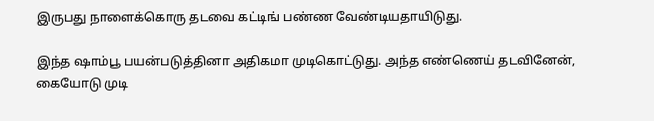இருபது நாளைக்கொரு தடவை கட்டிங் பண்ண வேண்டியதாயிடுது.

இந்த ஷாம்பூ பயன்படுத்தினா அதிகமா முடிகொட்டுது. அந்த எண்ணெய் தடவினேன், கையோடு முடி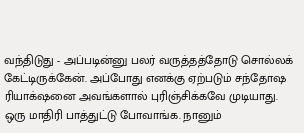வந்திடுது - அப்படின்னு பலர் வருத்தத்தோடு சொல்லக் கேட்டிருக்கேன். அப்போது எனக்கு ஏற்படும் சந்தோஷ ரியாக்‌ஷனை அவங்களால் புரிஞ்சிக்கவே முடியாது. ஒரு மாதிரி பாத்துட்டு போவாங்க. நானும்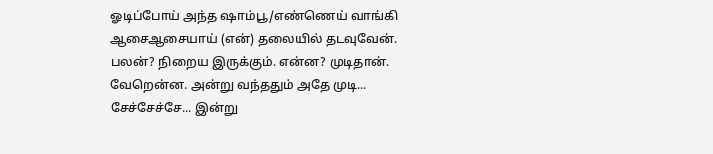ஓடிப்போய் அந்த ஷாம்பூ/எண்ணெய் வாங்கி ஆசைஆசையாய் (என்) தலையில் தடவுவேன். பலன்? நிறைய இருக்கும். என்ன? முடிதான். வேறென்ன. அன்று வந்ததும் அதே முடி... சேச்சேச்சே... இன்று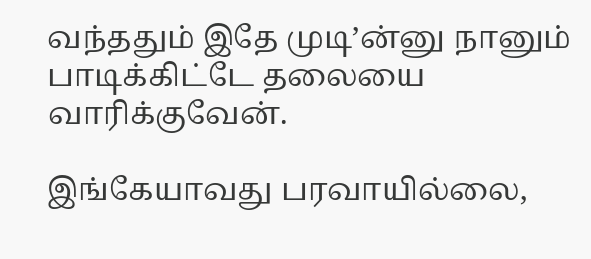வந்ததும் இதே முடி’ன்னு நானும் பாடிக்கிட்டே தலையை வாரிக்குவேன்.

இங்கேயாவது பரவாயில்லை,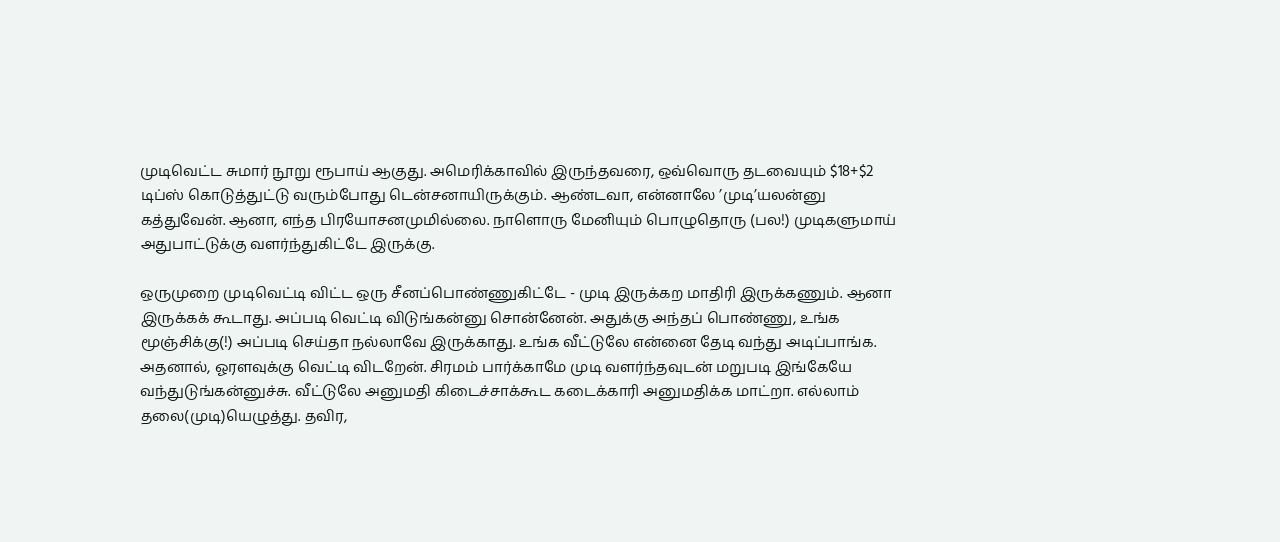முடிவெட்ட சுமார் நூறு ரூபாய் ஆகுது. அமெரிக்காவில் இருந்தவரை, ஒவ்வொரு தடவையும் $18+$2 டிப்ஸ் கொடுத்துட்டு வரும்போது டென்சனாயிருக்கும். ஆண்டவா, என்னாலே ’முடி’யலன்னு கத்துவேன். ஆனா, எந்த பிரயோசனமுமில்லை. நாளொரு மேனியும் பொழுதொரு (பல!) முடிகளுமாய் அதுபாட்டுக்கு வளர்ந்துகிட்டே இருக்கு.

ஒருமுறை முடிவெட்டி விட்ட ஒரு சீனப்பொண்ணுகிட்டே - முடி இருக்கற மாதிரி இருக்கணும். ஆனா இருக்கக் கூடாது. அப்படி வெட்டி விடுங்கன்னு சொன்னேன். அதுக்கு அந்தப் பொண்ணு, உங்க மூஞ்சிக்கு(!) அப்படி செய்தா நல்லாவே இருக்காது. உங்க வீட்டுலே என்னை தேடி வந்து அடிப்பாங்க. அதனால், ஓரளவுக்கு வெட்டி விடறேன். சிரமம் பார்க்காமே முடி வளர்ந்தவுடன் மறுபடி இங்கேயே வந்துடுங்கன்னுச்சு. வீட்டுலே அனுமதி கிடைச்சாக்கூட கடைக்காரி அனுமதிக்க மாட்றா. எல்லாம் தலை(முடி)யெழுத்து. தவிர,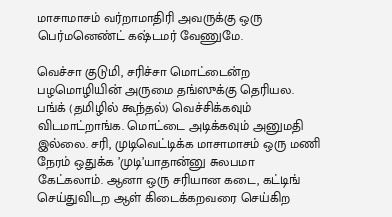மாசாமாசம் வர்றாமாதிரி அவருக்கு ஒரு பெர்மனெண்ட் கஷ்டமர் வேணுமே.

வெச்சா குடுமி, சரிச்சா மொட்டைன்ற பழமொழியின் அருமை தங்ஸுக்கு தெரியல. பங்க் (தமிழில் கூந்தல்) வெச்சிக்கவும் விடமாட்றாங்க. மொட்டை அடிக்கவும் அனுமதி இல்லை. சரி, முடிவெட்டிக்க மாசாமாசம் ஒரு மணி நேரம் ஒதுக்க ’முடி’யாதான்னு சுலபமா கேட்கலாம். ஆனா ஒரு சரியான கடை, கட்டிங் செய்துவிடற ஆள் கிடைக்கறவரை செய்கிற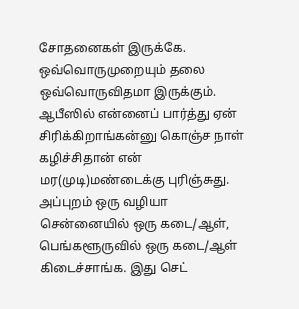சோதனைகள் இருக்கே. ஒவ்வொருமுறையும் தலை ஒவ்வொருவிதமா இருக்கும். ஆபீஸில் என்னைப் பார்த்து ஏன் சிரிக்கிறாங்கன்னு கொஞ்ச நாள் கழிச்சிதான் என் மர(முடி)மண்டைக்கு புரிஞ்சுது. அப்புறம் ஒரு வழியா சென்னையில் ஒரு கடை/ஆள், பெங்களூருவில் ஒரு கடை/ஆள் கிடைச்சாங்க. இது செட்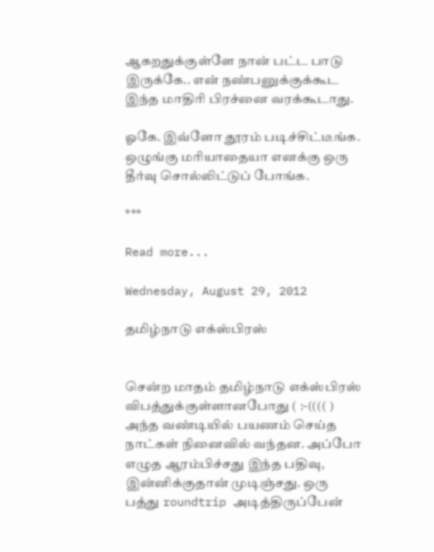ஆகறதுக்குள்ளே நான் பட்ட பாடு இருக்கே.. என் நண்பனுக்குக்கூட இந்த மாதிரி பிரச்னை வரக்கூடாது.

ஓகே. இவ்ளோ தூரம் படிச்சிட்டீங்க. ஒழுங்கு மரியாதையா எனக்கு ஒரு தீர்வு சொல்லிட்டுப் போங்க.

***

Read more...

Wednesday, August 29, 2012

தமிழ்நாடு எக்ஸ்பிரஸ்


சென்ற மாதம் தமிழ்நாடு எக்ஸ்பிரஸ் விபத்துக்குள்ளானபோது ( :-(((( ) அந்த வண்டியில் பயணம் செய்த நாட்கள் நினைவில் வந்தன. அப்போ எழுத ஆரம்பிச்சது இந்த பதிவு, இன்னிக்குதான் முடிஞ்சது. ஒரு பத்து roundtrip அடித்திருப்பேன்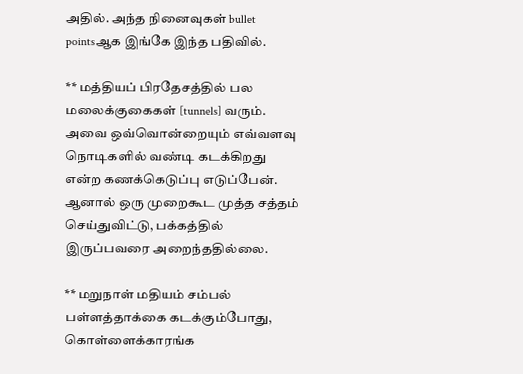அதில். அந்த நினைவுகள் bullet pointsஆக இங்கே இந்த பதிவில்.

** மத்தியப் பிரதேசத்தில் பல மலைக்குகைகள் [tunnels] வரும். அவை ஒவ்வொன்றையும் எவ்வளவு நொடிகளில் வண்டி கடக்கிறது என்ற கணக்கெடுப்பு எடுப்பேன். ஆனால் ஒரு முறைகூட முத்த சத்தம் செய்துவிட்டு, பக்கத்தில் இருப்பவரை அறைந்ததில்லை.

** மறுநாள் மதியம் சம்பல் பள்ளத்தாக்கை கடக்கும்போது, கொள்ளைக்காரங்க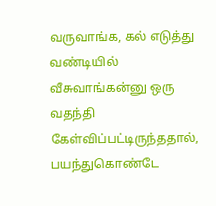வருவாங்க, கல் எடுத்து வண்டியில் வீசுவாங்கன்னு ஒரு வதந்தி கேள்விப்பட்டிருந்ததால், பயந்துகொண்டே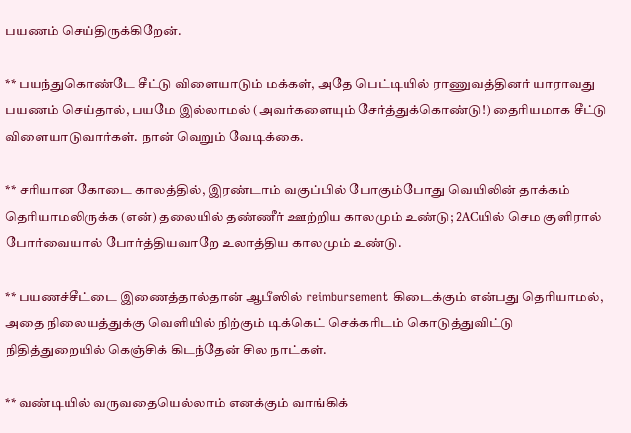பயணம் செய்திருக்கிறேன்.

** பயந்துகொண்டே சீட்டு விளையாடும் மக்கள், அதே பெட்டியில் ராணுவத்தினர் யாராவது பயணம் செய்தால், பயமே இல்லாமல் (அவர்களையும் சேர்த்துக்கொண்டு!) தைரியமாக சீட்டு விளையாடுவார்கள். நான் வெறும் வேடிக்கை.

** சரியான கோடை காலத்தில், இரண்டாம் வகுப்பில் போகும்போது வெயிலின் தாக்கம் தெரியாமலிருக்க (என்) தலையில் தண்ணீர் ஊற்றிய காலமும் உண்டு; 2ACயில் செம குளிரால் போர்வையால் போர்த்தியவாறே உலாத்திய காலமும் உண்டு.

** பயணச்சீட்டை இணைத்தால்தான் ஆபீஸில் reimbursement கிடைக்கும் என்பது தெரியாமல், அதை நிலையத்துக்கு வெளியில் நிற்கும் டிக்கெட் செக்கரிடம் கொடுத்துவிட்டு நிதித்துறையில் கெஞ்சிக் கிடந்தேன் சில நாட்கள்.

** வண்டியில் வருவதையெல்லாம் எனக்கும் வாங்கிக்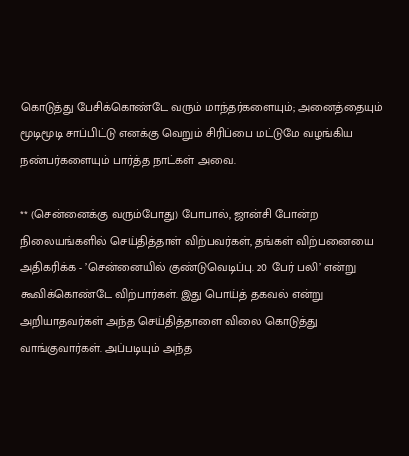கொடுத்து பேசிக்கொண்டே வரும் மாந்தர்களையும்; அனைத்தையும் மூடிமூடி சாப்பிட்டு எனக்கு வெறும் சிரிப்பை மட்டுமே வழங்கிய நண்பர்களையும் பார்த்த நாட்கள் அவை.

** (சென்னைக்கு வரும்போது) போபால், ஜான்சி போன்ற நிலையங்களில் செய்தித்தாள் விற்பவர்கள், தங்கள் விற்பனையை அதிகரிக்க - ’சென்னையில் குண்டுவெடிப்பு. 20 பேர் பலி’ என்று கூவிக்கொண்டே விற்பார்கள். இது பொய்த் தகவல் என்று அறியாதவர்கள் அந்த செய்தித்தாளை விலை கொடுத்து வாங்குவார்கள். அப்படியும் அந்த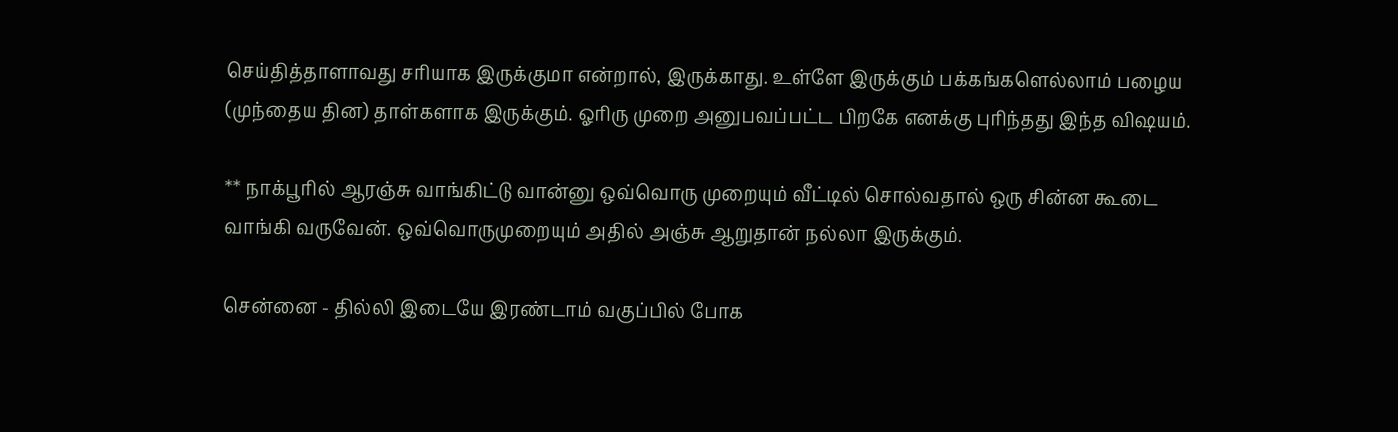செய்தித்தாளாவது சரியாக இருக்குமா என்றால், இருக்காது. உள்ளே இருக்கும் பக்கங்களெல்லாம் பழைய (முந்தைய தின) தாள்களாக இருக்கும். ஓரிரு முறை அனுபவப்பட்ட பிறகே எனக்கு புரிந்தது இந்த விஷயம்.

** நாக்பூரில் ஆரஞ்சு வாங்கிட்டு வான்னு ஒவ்வொரு முறையும் வீட்டில் சொல்வதால் ஒரு சின்ன கூடை வாங்கி வருவேன். ஒவ்வொருமுறையும் அதில் அஞ்சு ஆறுதான் நல்லா இருக்கும்.

சென்னை - தில்லி இடையே இரண்டாம் வகுப்பில் போக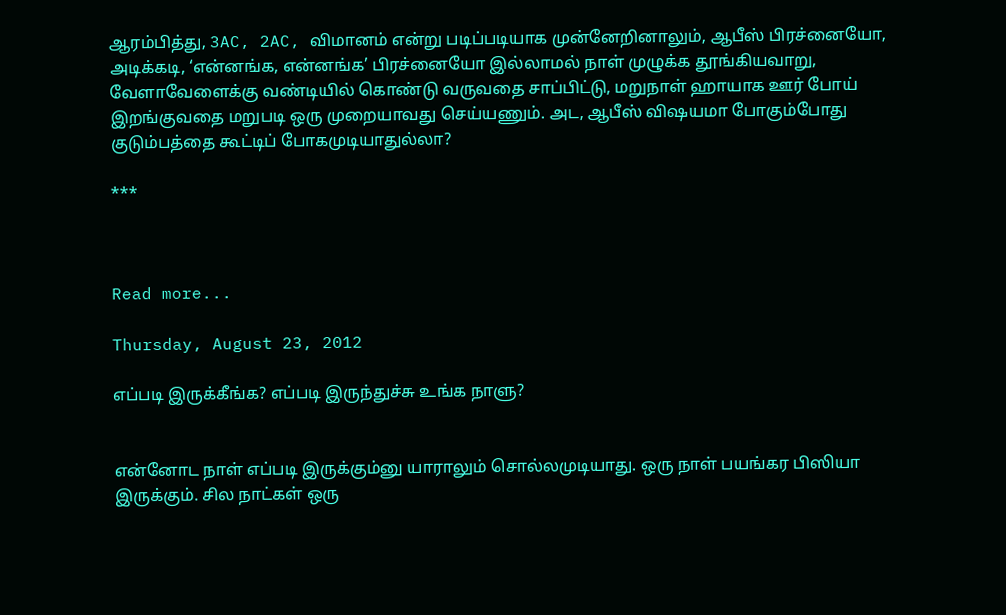ஆரம்பித்து, 3AC, 2AC, விமானம் என்று படிப்படியாக முன்னேறினாலும், ஆபீஸ் பிரச்னையோ, அடிக்கடி, ‘என்னங்க, என்னங்க’ பிரச்னையோ இல்லாமல் நாள் முழுக்க தூங்கியவாறு, வேளாவேளைக்கு வண்டியில் கொண்டு வருவதை சாப்பிட்டு, மறுநாள் ஹாயாக ஊர் போய் இறங்குவதை மறுபடி ஒரு முறையாவது செய்யணும். அட, ஆபீஸ் விஷயமா போகும்போது குடும்பத்தை கூட்டிப் போகமுடியாதுல்லா?

***



Read more...

Thursday, August 23, 2012

எப்படி இருக்கீங்க? எப்படி இருந்துச்சு உங்க நாளு?


என்னோட நாள் எப்படி இருக்கும்னு யாராலும் சொல்லமுடியாது. ஒரு நாள் பயங்கர பிஸியா இருக்கும். சில நாட்கள் ஒரு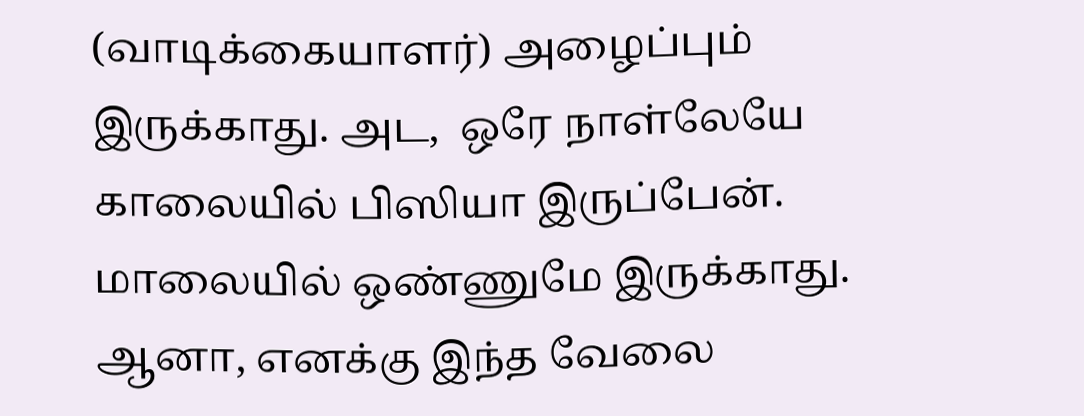(வாடிக்கையாளர்) அழைப்பும் இருக்காது. அட,  ஒரே நாள்லேயே காலையில் பிஸியா இருப்பேன். மாலையில் ஒண்ணுமே இருக்காது. ஆனா, எனக்கு இந்த வேலை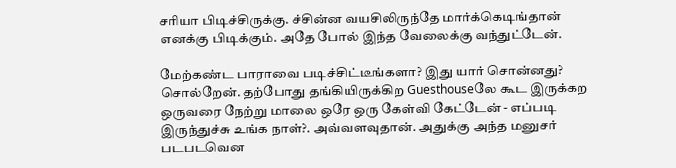சரியா பிடிச்சிருக்கு. ச்சின்ன வயசிலிருந்தே மார்க்கெடிங்தான் எனக்கு பிடிக்கும். அதே போல் இந்த வேலைக்கு வந்துட்டேன்.

மேற்கண்ட பாராவை படிச்சிட்டீங்களா? இது யார் சொன்னது? சொல்றேன். தற்போது தங்கியிருக்கிற Guesthouseலே கூட இருக்கற ஒருவரை நேற்று மாலை ஒரே ஒரு கேள்வி கேட்டேன் - எப்படி இருந்துச்சு உங்க நாள்?. அவ்வளவுதான். அதுக்கு அந்த மனுசர் படபடவென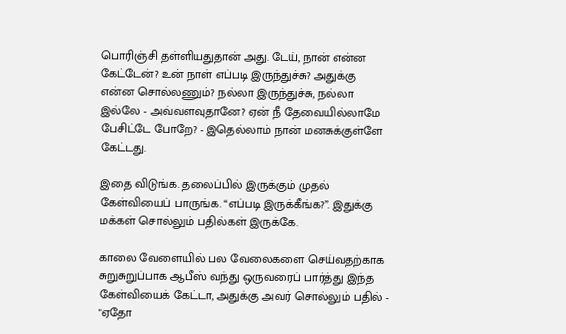பொரிஞ்சி தள்ளியதுதான் அது. டேய், நான் என்ன கேட்டேன்? உன் நாள் எப்படி இருந்துச்சு? அதுக்கு என்ன சொல்லணும்? நல்லா இருந்துச்சு, நல்லா இல்லே - அவ்வளவுதானே? ஏன் நீ தேவையில்லாமே பேசிட்டே போறே? - இதெல்லாம் நான் மனசுக்குள்ளே கேட்டது.

இதை விடுங்க. தலைப்பில் இருக்கும் முதல் கேள்வியைப் பாருங்க. “எப்படி இருக்கீங்க?”. இதுக்கு மக்கள் சொல்லும் பதில்கள் இருக்கே.

காலை வேளையில் பல வேலைகளை செய்வதற்காக சுறுசுறுப்பாக ஆபீஸ் வந்து ஒருவரைப் பார்த்து இந்த கேள்வியைக் கேட்டா, அதுக்கு அவர் சொல்லும் பதில் - "ஏதோ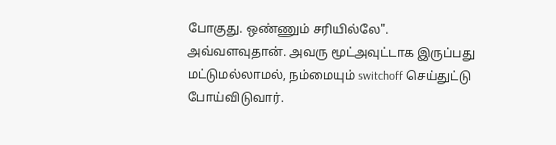போகுது. ஒண்ணும் சரியில்லே". அவ்வளவுதான். அவரு மூட்அவுட்டாக இருப்பது மட்டுமல்லாமல், நம்மையும் switchoff செய்துட்டு போய்விடுவார்.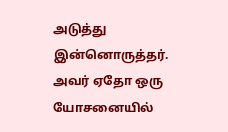அடுத்து இன்னொருத்தர். அவர் ஏதோ ஒரு யோசனையில்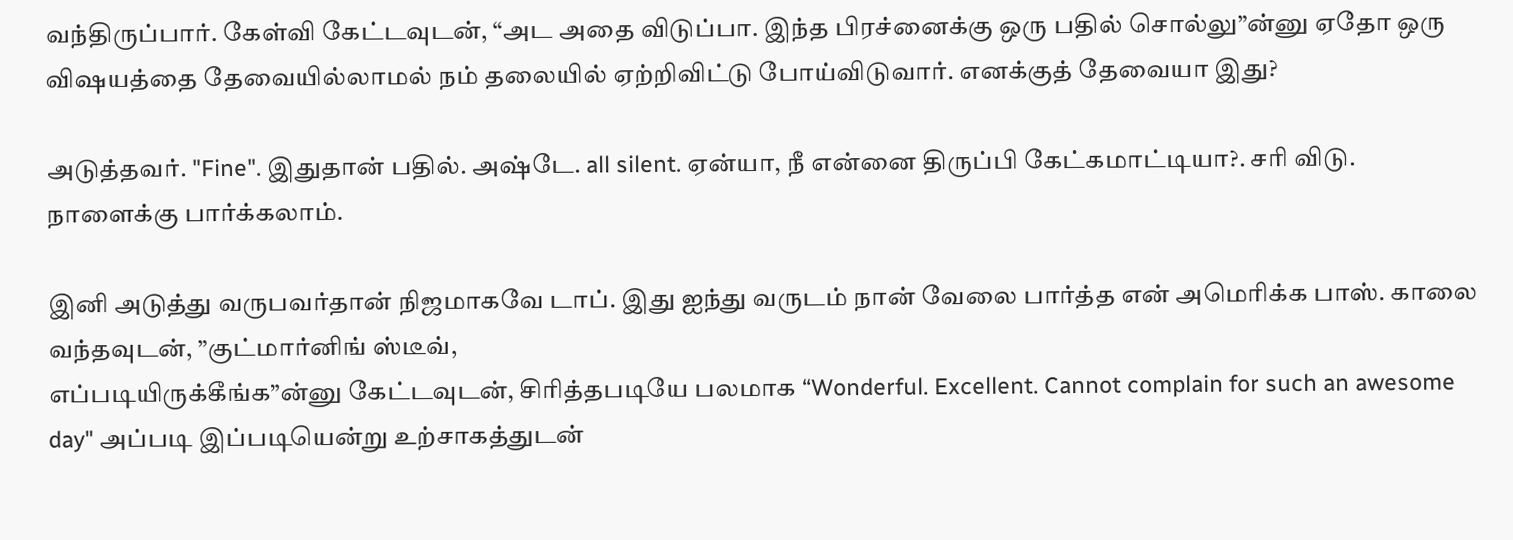வந்திருப்பார். கேள்வி கேட்டவுடன், “அட அதை விடுப்பா. இந்த பிரச்னைக்கு ஒரு பதில் சொல்லு”ன்னு ஏதோ ஒரு விஷயத்தை தேவையில்லாமல் நம் தலையில் ஏற்றிவிட்டு போய்விடுவார். எனக்குத் தேவையா இது?

அடுத்தவர். "Fine". இதுதான் பதில். அஷ்டே. all silent. ஏன்யா, நீ என்னை திருப்பி கேட்கமாட்டியா?. சரி விடு. நாளைக்கு பார்க்கலாம்.

இனி அடுத்து வருபவர்தான் நிஜமாகவே டாப். இது ஐந்து வருடம் நான் வேலை பார்த்த என் அமெரிக்க பாஸ். காலை வந்தவுடன், ”குட்மார்னிங் ஸ்டீவ்,
எப்படியிருக்கீங்க”ன்னு கேட்டவுடன், சிரித்தபடியே பலமாக “Wonderful. Excellent. Cannot complain for such an awesome day" அப்படி இப்படியென்று உற்சாகத்துடன்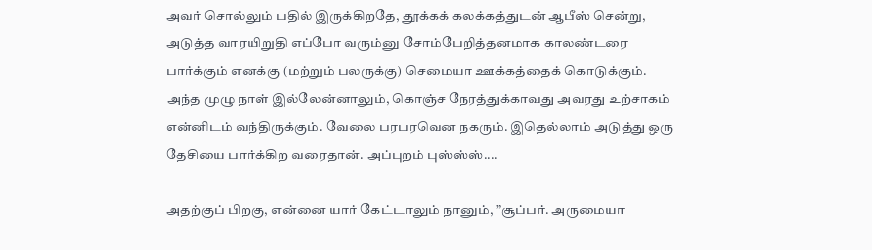அவர் சொல்லும் பதில் இருக்கிறதே, தூக்கக் கலக்கத்துடன் ஆபீஸ் சென்று, அடுத்த வாரயிறுதி எப்போ வரும்னு சோம்பேறித்தனமாக காலண்டரை பார்க்கும் எனக்கு (மற்றும் பலருக்கு) செமையா ஊக்கத்தைக் கொடுக்கும். அந்த முழு நாள் இல்லேன்னாலும், கொஞ்ச நேரத்துக்காவது அவரது உற்சாகம் என்னிடம் வந்திருக்கும். வேலை பரபரவென நகரும். இதெல்லாம் அடுத்து ஒரு தேசியை பார்க்கிற வரைதான். அப்புறம் புஸ்ஸ்ஸ்....

அதற்குப் பிறகு, என்னை யார் கேட்டாலும் நானும், ”சூப்பர். அருமையா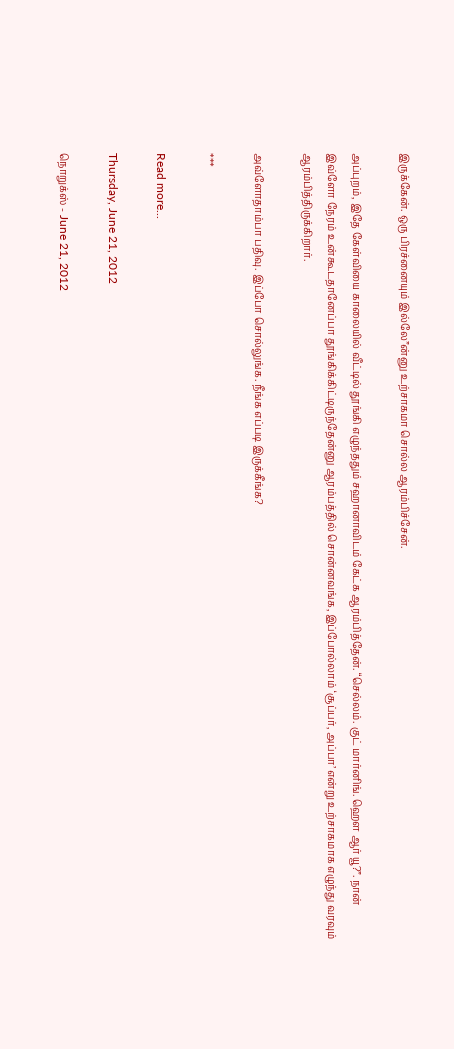இருக்கேன். ஒரு பிரச்னையும் இல்லே”ன்னு உற்சாகமா சொல்ல ஆரம்பிச்சேன்.

அப்புறம், இதே கேள்வியை காலையில் வீட்டில் தூங்கி எழுந்ததும் சஹானாவிடம் கேட்க ஆரம்பித்தேன். “செல்லம். குட் மார்னிங். ஹௌ ஆர் யூ?”. நான் இவ்ளோ நேரம் உன்கூடதானேப்பா தூங்கிக்கிட்டிருந்தேன்னு ஆரம்பத்தில் சொன்னவங்க, இப்போல்லாம் ‘சூப்பர், அப்பா’ என்று உற்சாகமாக எழுந்து வரவும் ஆரம்பித்திருக்கிறார்.

அவ்ளோதாம்பா பதிவு. இப்போ சொல்லுங்க. நீங்க எப்படி இருக்கீங்க?

***

Read more...

Thursday, June 21, 2012

நொறுக்ஸ் - June 21, 2012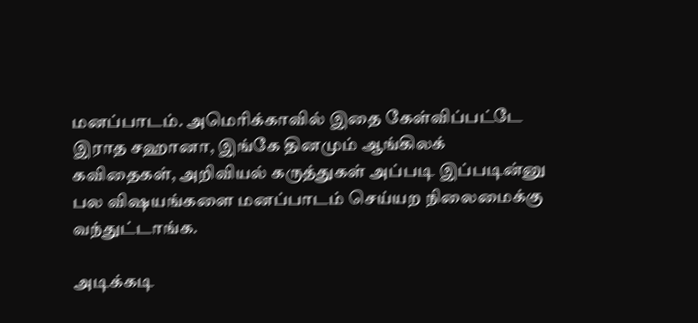மனப்பாடம். அமெரிக்காவில் இதை கேள்விப்பட்டே இராத சஹானா, இங்கே தினமும் ஆங்கிலக் கவிதைகள், அறிவியல் கருத்துகள் அப்படி இப்படின்னு பல விஷயங்களை மனப்பாடம் செய்யற நிலைமைக்கு வந்துட்டாங்க.

அடிக்கடி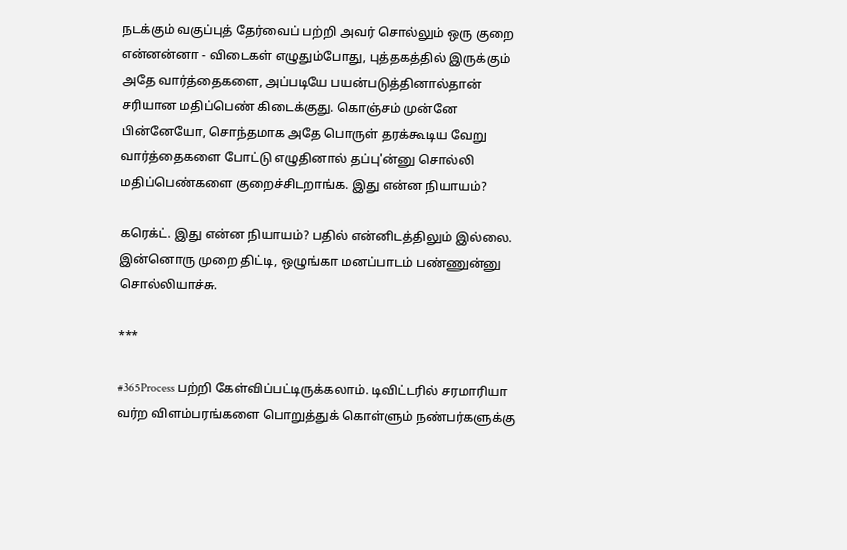நடக்கும் வகுப்புத் தேர்வைப் பற்றி அவர் சொல்லும் ஒரு குறை என்னன்னா - விடைகள் எழுதும்போது, புத்தகத்தில் இருக்கும் அதே வார்த்தைகளை, அப்படியே பயன்படுத்தினால்தான் சரியான மதிப்பெண் கிடைக்குது. கொஞ்சம் முன்னே பின்னேயோ, சொந்தமாக அதே பொருள் தரக்கூடிய வேறு வார்த்தைகளை போட்டு எழுதினால் தப்பு'ன்னு சொல்லி மதிப்பெண்களை குறைச்சிடறாங்க. இது என்ன நியாயம்?

கரெக்ட். இது என்ன நியாயம்? பதில் என்னிடத்திலும் இல்லை. இன்னொரு முறை திட்டி, ஒழுங்கா மனப்பாடம் பண்ணுன்னு சொல்லியாச்சு.

***

#365Process பற்றி கேள்விப்பட்டிருக்கலாம். டிவிட்டரில் சரமாரியா வர்ற விளம்பரங்களை பொறுத்துக் கொள்ளும் நண்பர்களுக்கு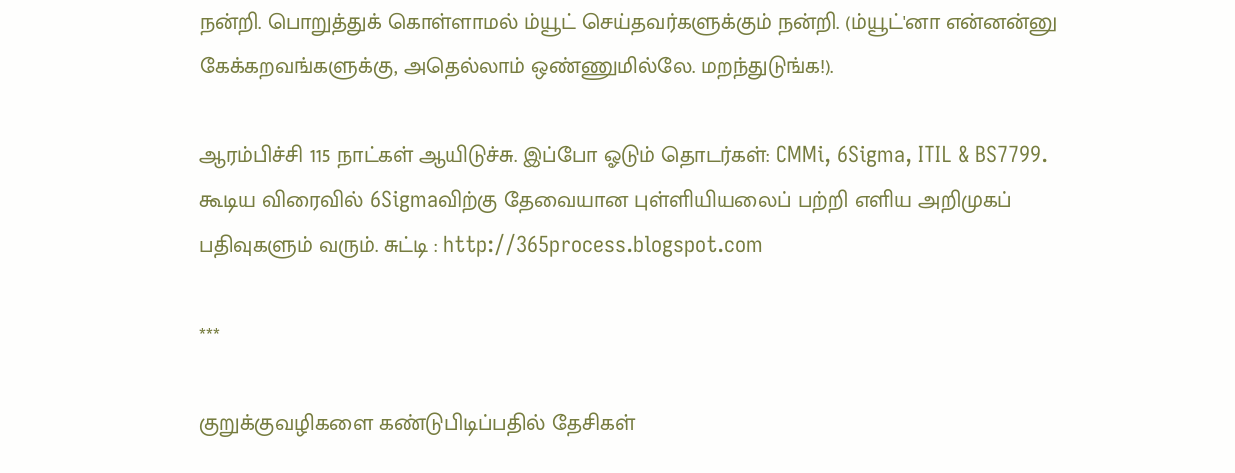நன்றி. பொறுத்துக் கொள்ளாமல் ம்யூட் செய்தவர்களுக்கும் நன்றி. (ம்யூட்'னா என்னன்னு கேக்கறவங்களுக்கு, அதெல்லாம் ஒண்ணுமில்லே. மறந்துடுங்க!).

ஆரம்பிச்சி 115 நாட்கள் ஆயிடுச்சு. இப்போ ஓடும் தொடர்கள்: CMMi, 6Sigma, ITIL & BS7799. கூடிய விரைவில் 6Sigmaவிற்கு தேவையான புள்ளியியலைப் பற்றி எளிய அறிமுகப் பதிவுகளும் வரும். சுட்டி : http://365process.blogspot.com

***

குறுக்குவழிகளை கண்டுபிடிப்பதில் தேசிகள்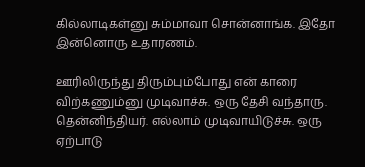கில்லாடிகள்னு சும்மாவா சொன்னாங்க. இதோ இன்னொரு உதாரணம்.

ஊரிலிருந்து திரும்பும்போது என் காரை விற்கணும்னு முடிவாச்சு. ஒரு தேசி வந்தாரு. தென்னிந்தியர். எல்லாம் முடிவாயிடுச்சு. ஒரு ஏற்பாடு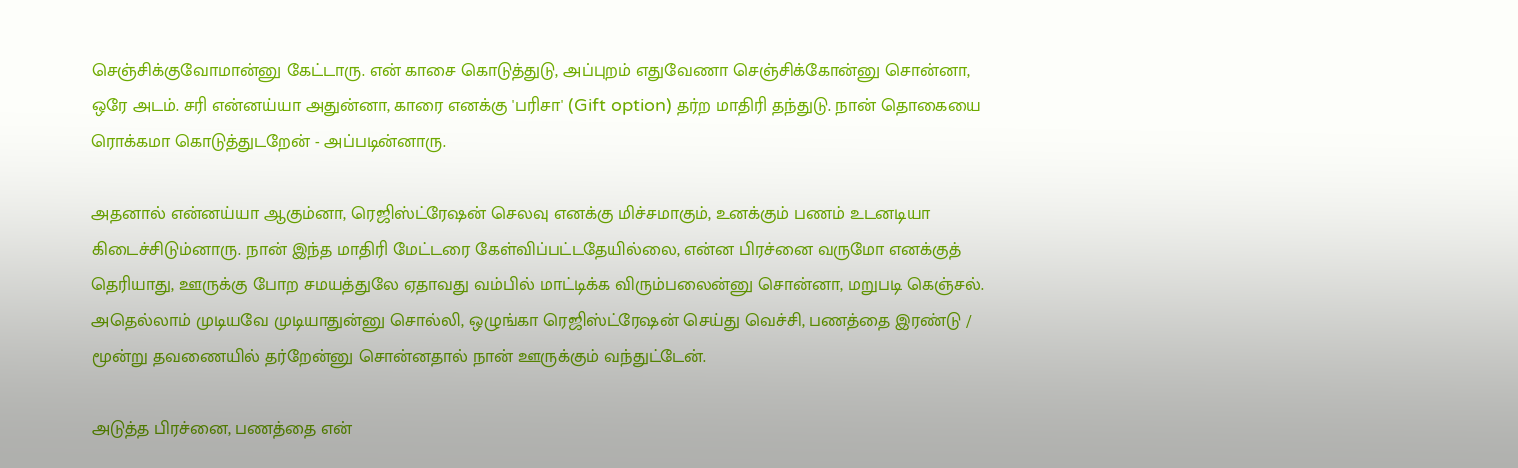செஞ்சிக்குவோமான்னு கேட்டாரு. என் காசை கொடுத்துடு, அப்புறம் எதுவேணா செஞ்சிக்கோன்னு சொன்னா, ஒரே அடம். சரி என்னய்யா அதுன்னா, காரை எனக்கு 'பரிசா' (Gift option) தர்ற மாதிரி தந்துடு. நான் தொகையை ரொக்கமா கொடுத்துடறேன் - அப்படின்னாரு.

அதனால் என்னய்யா ஆகும்னா, ரெஜிஸ்ட்ரேஷன் செலவு எனக்கு மிச்சமாகும், உனக்கும் பணம் உடனடியா கிடைச்சிடும்னாரு. நான் இந்த மாதிரி மேட்டரை கேள்விப்பட்டதேயில்லை, என்ன பிரச்னை வருமோ எனக்குத் தெரியாது, ஊருக்கு போற சமயத்துலே ஏதாவது வம்பில் மாட்டிக்க விரும்பலைன்னு சொன்னா, மறுபடி கெஞ்சல். அதெல்லாம் முடியவே முடியாதுன்னு சொல்லி, ஒழுங்கா ரெஜிஸ்ட்ரேஷன் செய்து வெச்சி, பணத்தை இரண்டு / மூன்று தவணையில் தர்றேன்னு சொன்னதால் நான் ஊருக்கும் வந்துட்டேன்.

அடுத்த பிரச்னை, பணத்தை என்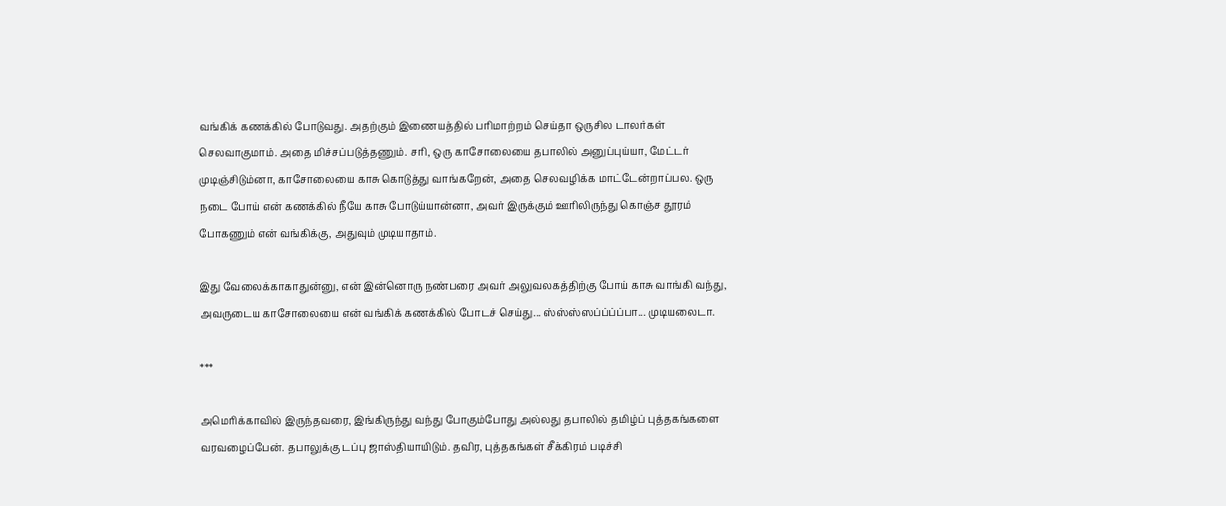வங்கிக் கணக்கில் போடுவது. அதற்கும் இணையத்தில் பரிமாற்றம் செய்தா ஒருசில டாலர்கள் செலவாகுமாம். அதை மிச்சப்படுத்தணும். சரி, ஒரு காசோலையை தபாலில் அனுப்புய்யா, மேட்டர் முடிஞ்சிடும்னா, காசோலையை காசு கொடுத்து வாங்கறேன், அதை செலவழிக்க மாட்டேன்றாப்பல. ஒரு நடை போய் என் கணக்கில் நீயே காசு போடுய்யான்னா, அவர் இருக்கும் ஊரிலிருந்து கொஞ்ச தூரம் போகணும் என் வங்கிக்கு, அதுவும் முடியாதாம்.

இது வேலைக்காகாதுன்னு, என் இன்னொரு நண்பரை அவர் அலுவலகத்திற்கு போய் காசு வாங்கி வந்து, அவருடைய காசோலையை என் வங்கிக் கணக்கில் போடச் செய்து... ஸ்ஸ்ஸ்ஸப்ப்ப்ப்பா... முடியலைடா.

***

அமெரிக்காவில் இருந்தவரை, இங்கிருந்து வந்து போகும்போது அல்லது தபாலில் தமிழ்ப் புத்தகங்களை வரவழைப்பேன். தபாலுக்கு டப்பு ஜாஸ்தியாயிடும். தவிர, புத்தகங்கள் சீக்கிரம் படிச்சி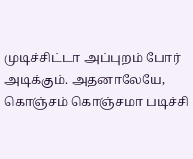முடிச்சிட்டா அப்புறம் போர் அடிக்கும். அதனாலேயே, கொஞ்சம் கொஞ்சமா படிச்சி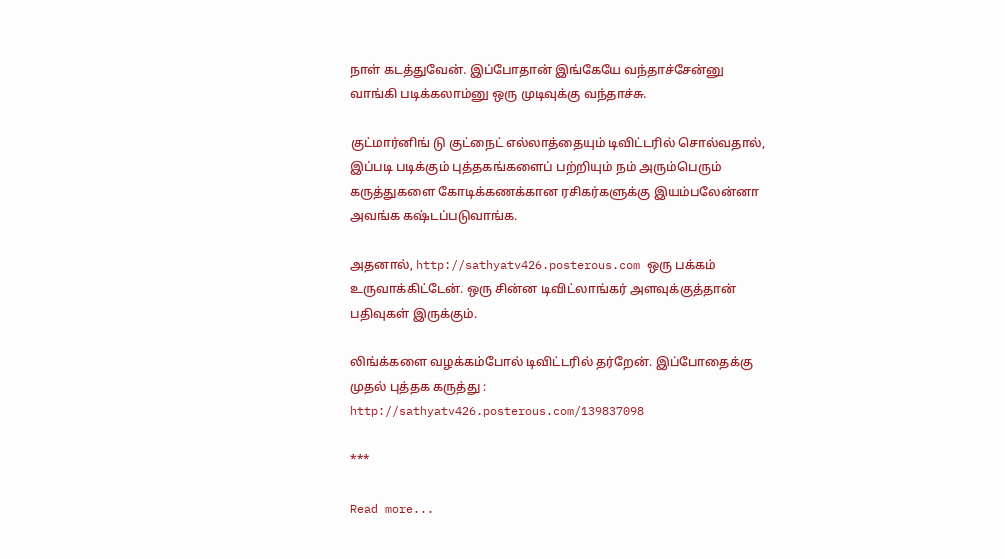நாள் கடத்துவேன். இப்போதான் இங்கேயே வந்தாச்சேன்னு வாங்கி படிக்கலாம்னு ஒரு முடிவுக்கு வந்தாச்சு.

குட்மார்னிங் டு குட்நைட் எல்லாத்தையும் டிவிட்டரில் சொல்வதால், இப்படி படிக்கும் புத்தகங்களைப் பற்றியும் நம் அரும்பெரும் கருத்துகளை கோடிக்கணக்கான ரசிகர்களுக்கு இயம்பலேன்னா அவங்க கஷ்டப்படுவாங்க.

அதனால், http://sathyatv426.posterous.com ஒரு பக்கம் உருவாக்கிட்டேன். ஒரு சின்ன டிவிட்லாங்கர் அளவுக்குத்தான் பதிவுகள் இருக்கும்.

லிங்க்களை வழக்கம்போல் டிவிட்டரில் தர்றேன். இப்போதைக்கு முதல் புத்தக கருத்து : http://sathyatv426.posterous.com/139837098

***

Read more...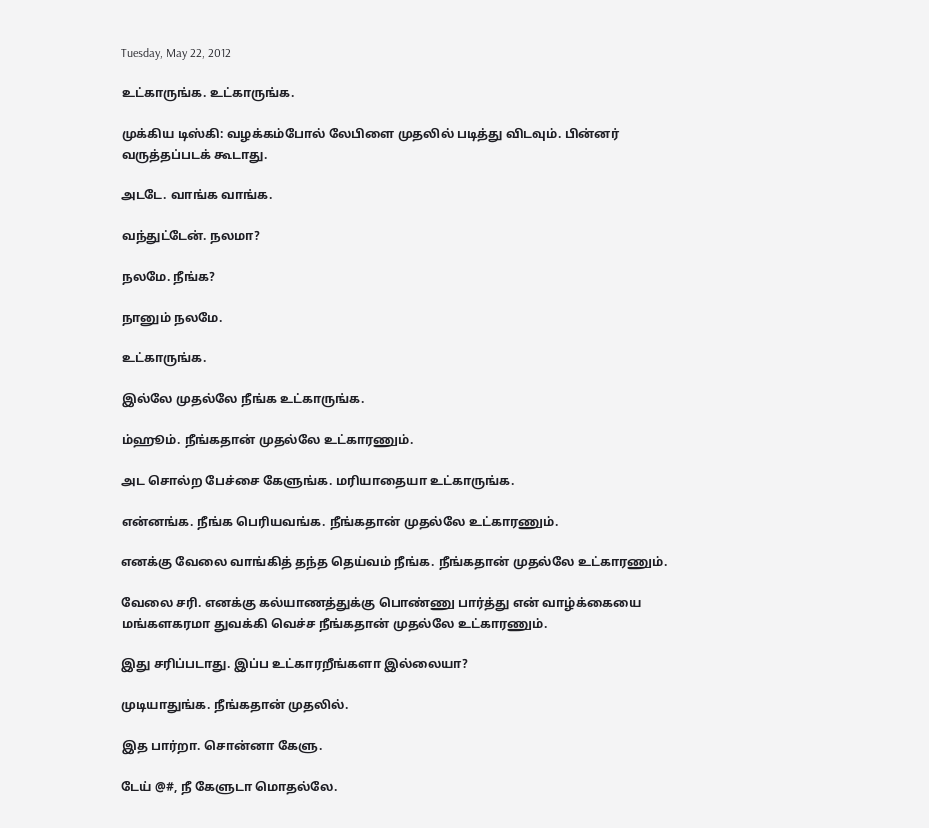Tuesday, May 22, 2012

உட்காருங்க. உட்காருங்க.

முக்கிய டிஸ்கி: வழக்கம்போல் லேபிளை முதலில் படித்து விடவும். பின்னர் வருத்தப்படக் கூடாது.

அடடே. வாங்க வாங்க.

வந்துட்டேன். நலமா?

நலமே. நீங்க?

நானும் நலமே.

உட்காருங்க.

இல்லே முதல்லே நீங்க உட்காருங்க.

ம்ஹூம். நீங்கதான் முதல்லே உட்காரணும்.

அட சொல்ற பேச்சை கேளுங்க. மரியாதையா உட்காருங்க.

என்னங்க. நீங்க பெரியவங்க. நீங்கதான் முதல்லே உட்காரணும்.

எனக்கு வேலை வாங்கித் தந்த தெய்வம் நீங்க. நீங்கதான் முதல்லே உட்காரணும்.

வேலை சரி. எனக்கு கல்யாணத்துக்கு பொண்ணு பார்த்து என் வாழ்க்கையை மங்களகரமா துவக்கி வெச்ச நீங்கதான் முதல்லே உட்காரணும்.

இது சரிப்படாது. இப்ப உட்காரறீங்களா இல்லையா?

முடியாதுங்க. நீங்கதான் முதலில்.

இத பார்றா. சொன்னா கேளு.

டேய் @#, நீ கேளுடா மொதல்லே.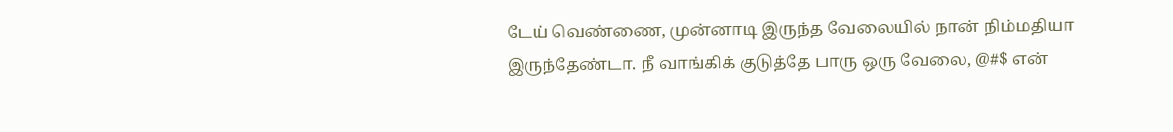டேய் வெண்ணை, முன்னாடி இருந்த வேலையில் நான் நிம்மதியா இருந்தேண்டா. நீ வாங்கிக் குடுத்தே பாரு ஒரு வேலை, @#$ என்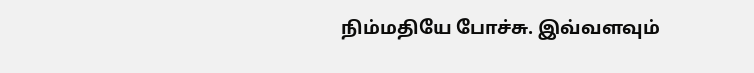நிம்மதியே போச்சு. இவ்வளவும்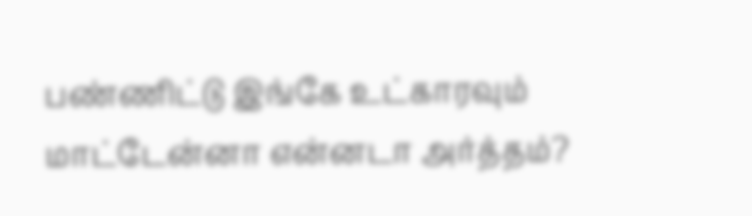பண்ணிட்டு இங்கே உட்காரவும் மாட்டேன்னா என்னடா அர்த்தம்?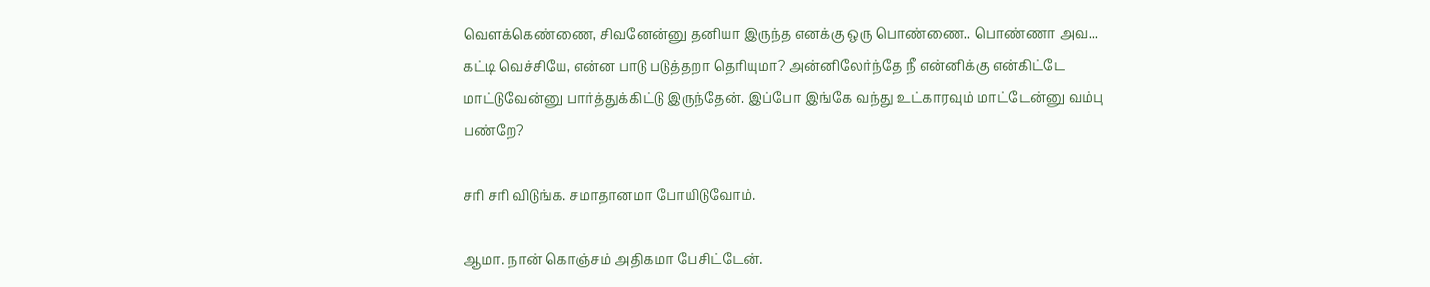வெளக்கெண்ணை, சிவனேன்னு தனியா இருந்த எனக்கு ஒரு பொண்ணை.. பொண்ணா அவ... கட்டி வெச்சியே, என்ன பாடு படுத்தறா தெரியுமா? அன்னிலேர்ந்தே நீ என்னிக்கு என்கிட்டே மாட்டுவேன்னு பார்த்துக்கிட்டு இருந்தேன். இப்போ இங்கே வந்து உட்காரவும் மாட்டேன்னு வம்பு பண்றே?

சரி சரி விடுங்க. சமாதானமா போயிடுவோம்.

ஆமா. நான் கொஞ்சம் அதிகமா பேசிட்டேன்.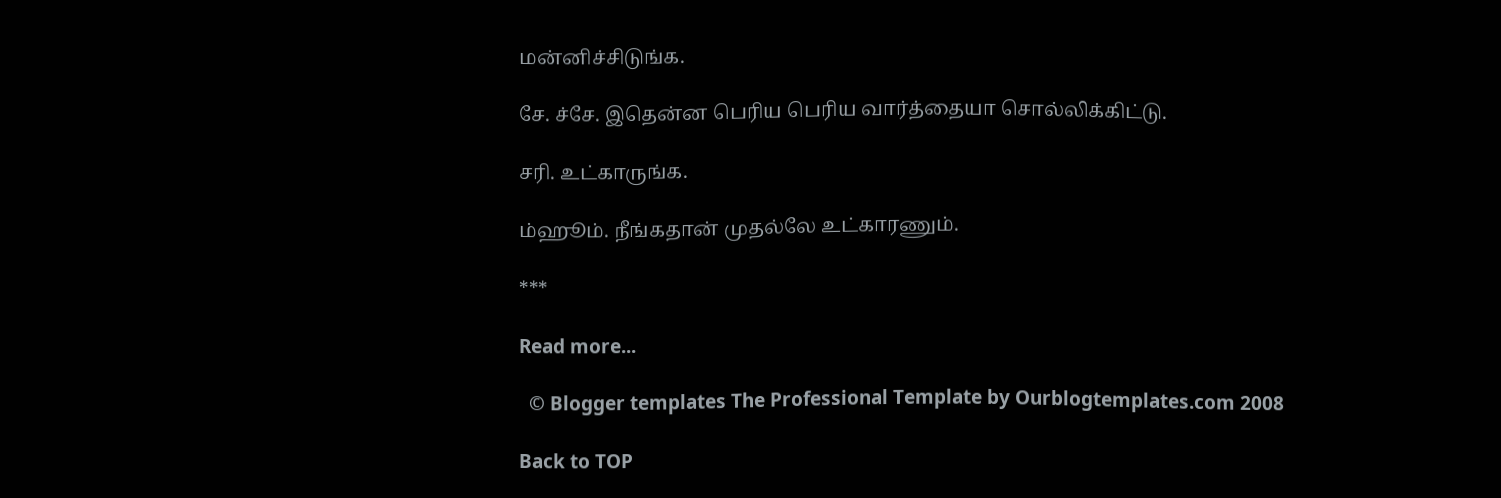மன்னிச்சிடுங்க.

சே. ச்சே. இதென்ன பெரிய பெரிய வார்த்தையா சொல்லிக்கிட்டு.

சரி. உட்காருங்க.

ம்ஹூம். நீங்கதான் முதல்லே உட்காரணும்.

***

Read more...

  © Blogger templates The Professional Template by Ourblogtemplates.com 2008

Back to TOP